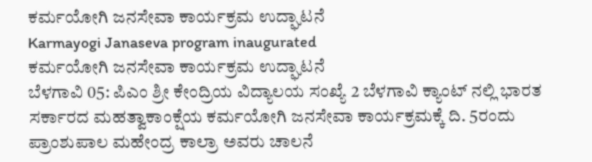ಕರ್ಮಯೋಗಿ ಜನಸೇವಾ ಕಾರ್ಯಕ್ರಮ ಉದ್ಘಾಟನೆ
Karmayogi Janaseva program inaugurated
ಕರ್ಮಯೋಗಿ ಜನಸೇವಾ ಕಾರ್ಯಕ್ರಮ ಉದ್ಘಾಟನೆ
ಬೆಳಗಾವಿ 05: ಪಿಎಂ ಶ್ರೀ ಕೇಂದ್ರಿಯ ವಿದ್ಯಾಲಯ ಸಂಖ್ಯೆ 2 ಬೆಳಗಾವಿ ಕ್ಯಾಂಟ್ ನಲ್ಲಿ ಭಾರತ ಸರ್ಕಾರದ ಮಹತ್ವಾಕಾಂಕ್ಷೆಯ ಕರ್ಮಯೋಗಿ ಜನಸೇವಾ ಕಾರ್ಯಕ್ರಮಕ್ಕೆ ದಿ. 5ರಂದು ಪ್ರಾಂಶುಪಾಲ ಮಹೇಂದ್ರ ಕಾಲ್ರಾ ಅವರು ಚಾಲನೆ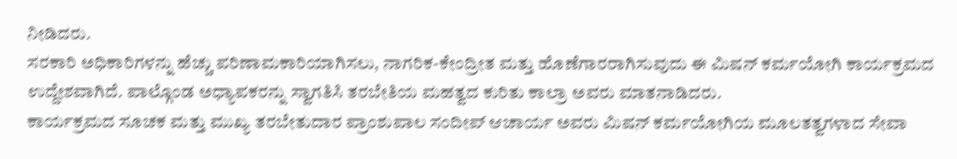ನೀಡಿದರು.
ಸರಕಾರಿ ಅಧಿಕಾರಿಗಳನ್ನು ಹೆಚ್ಚು ಪರಿಣಾಮಕಾರಿಯಾಗಿಸಲು, ನಾಗರಿಕ-ಕೇಂದ್ರೀತ ಮತ್ತು ಹೊಣೆಗಾರರಾಗಿಸುವುದು ಈ ಮಿಷನ್ ಕರ್ಮಯೋಗಿ ಕಾರ್ಯಕ್ರಮದ ಉದ್ದೇಶವಾಗಿದೆ. ಪಾಲ್ಗೊಂಡ ಅಧ್ಯಾಪಕರನ್ನು ಸ್ವಾಗತಿಸಿ ತರಬೇತಿಯ ಮಹತ್ವದ ಕುರಿತು ಕಾಲ್ರಾ ಅವರು ಮಾತನಾಡಿದರು.
ಕಾರ್ಯಕ್ರಮದ ಸೂಚಕ ಮತ್ತು ಮುಖ್ಯ ತರಬೇತುದಾರ ಪ್ರಾಂಶುಪಾಲ ಸಂದೀಪ್ ಆಚಾರ್ಯ ಅವರು ಮಿಷನ್ ಕರ್ಮಯೋಗಿಯ ಮೂಲತತ್ವಗಳಾದ ಸೇವಾ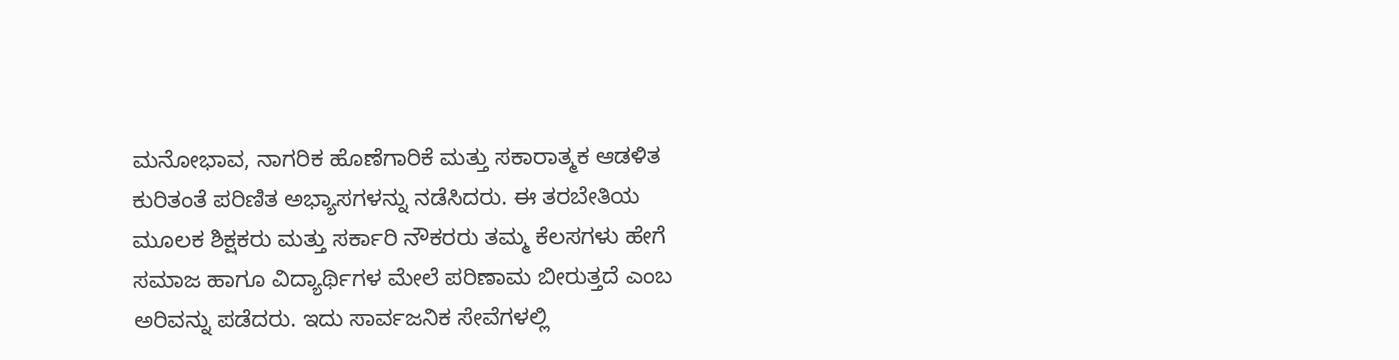ಮನೋಭಾವ, ನಾಗರಿಕ ಹೊಣೆಗಾರಿಕೆ ಮತ್ತು ಸಕಾರಾತ್ಮಕ ಆಡಳಿತ ಕುರಿತಂತೆ ಪರಿಣಿತ ಅಭ್ಯಾಸಗಳನ್ನು ನಡೆಸಿದರು. ಈ ತರಬೇತಿಯ ಮೂಲಕ ಶಿಕ್ಷಕರು ಮತ್ತು ಸರ್ಕಾರಿ ನೌಕರರು ತಮ್ಮ ಕೆಲಸಗಳು ಹೇಗೆ ಸಮಾಜ ಹಾಗೂ ವಿದ್ಯಾರ್ಥಿಗಳ ಮೇಲೆ ಪರಿಣಾಮ ಬೀರುತ್ತದೆ ಎಂಬ ಅರಿವನ್ನು ಪಡೆದರು. ಇದು ಸಾರ್ವಜನಿಕ ಸೇವೆಗಳಲ್ಲಿ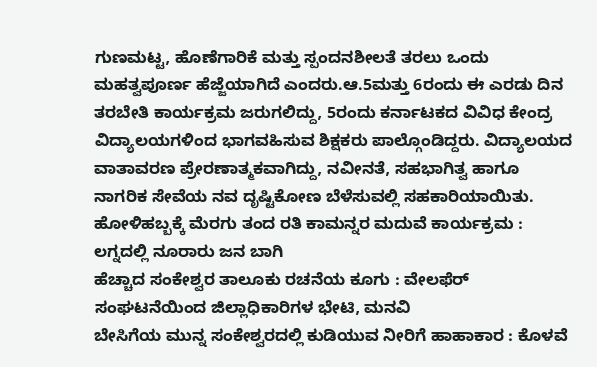ಗುಣಮಟ್ಟ, ಹೊಣೆಗಾರಿಕೆ ಮತ್ತು ಸ್ಪಂದನಶೀಲತೆ ತರಲು ಒಂದು ಮಹತ್ವಪೂರ್ಣ ಹೆಜ್ಜೆಯಾಗಿದೆ ಎಂದರು.ಆ.5ಮತ್ತು 6ರಂದು ಈ ಎರಡು ದಿನ ತರಬೇತಿ ಕಾರ್ಯಕ್ರಮ ಜರುಗಲಿದ್ದು, 5ರಂದು ಕರ್ನಾಟಕದ ವಿವಿಧ ಕೇಂದ್ರ ವಿದ್ಯಾಲಯಗಳಿಂದ ಭಾಗವಹಿಸುವ ಶಿಕ್ಷಕರು ಪಾಲ್ಗೊಂಡಿದ್ದರು. ವಿದ್ಯಾಲಯದ ವಾತಾವರಣ ಪ್ರೇರಣಾತ್ಮಕವಾಗಿದ್ದು, ನವೀನತೆ, ಸಹಭಾಗಿತ್ವ ಹಾಗೂ ನಾಗರಿಕ ಸೇವೆಯ ನವ ದೃಷ್ಟಿಕೋಣ ಬೆಳೆಸುವಲ್ಲಿ ಸಹಕಾರಿಯಾಯಿತು.
ಹೋಳಿಹಬ್ಬಕ್ಕೆ ಮೆರಗು ತಂದ ರತಿ ಕಾಮನ್ನರ ಮದುವೆ ಕಾರ್ಯಕ್ರಮ : ಲಗ್ನದಲ್ಲಿ ನೂರಾರು ಜನ ಬಾಗಿ
ಹೆಚ್ಚಾದ ಸಂಕೇಶ್ವರ ತಾಲೂಕು ರಚನೆಯ ಕೂಗು : ವೇಲಫೆರ್ ಸಂಘಟನೆಯಿಂದ ಜಿಲ್ಲಾಧಿಕಾರಿಗಳ ಭೇಟಿ, ಮನವಿ
ಬೇಸಿಗೆಯ ಮುನ್ನ ಸಂಕೇಶ್ವರದಲ್ಲಿ ಕುಡಿಯುವ ನೀರಿಗೆ ಹಾಹಾಕಾರ : ಕೊಳವೆ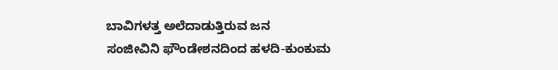ಬಾವಿಗಳತ್ತ ಅಲೆದಾಡುತ್ತಿರುವ ಜನ
ಸಂಜೀವಿನಿ ಫೌಂಡೇಶನದಿಂದ ಹಳದಿ-ಕುಂಕುಮ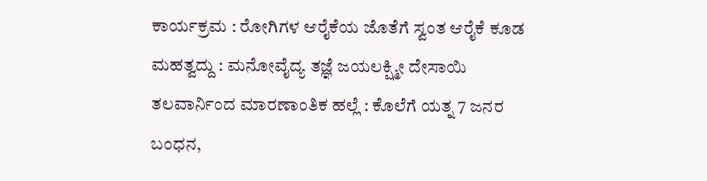ಕಾರ್ಯಕ್ರಮ : ರೋಗಿಗಳ ಆರೈಕೆಯ ಜೊತೆಗೆ ಸ್ವಂತ ಆರೈಕೆ ಕೂಡ ಮಹತ್ವದ್ದು : ಮನೋವೈದ್ಯ ತಜ್ಞೆ ಜಯಲಕ್ಷ್ಮೀ ದೇಸಾಯಿ
ತಲವಾರ್ನಿಂದ ಮಾರಣಾಂತಿಕ ಹಲ್ಲೆ : ಕೊಲೆಗೆ ಯತ್ನ 7 ಜನರ ಬಂಧನ,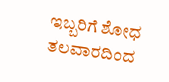ಇಬ್ಬರಿಗೆ ಶೋಧ
ತಲವಾರದಿಂದ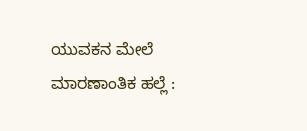ಯುವಕನ ಮೇಲೆ ಮಾರಣಾಂತಿಕ ಹಲ್ಲೆ :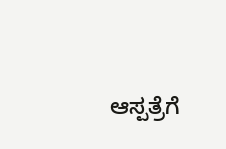ಆಸ್ಪತ್ರೆಗೆ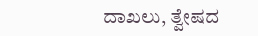ದಾಖಲು, ತ್ವೇಷದ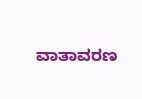ವಾತಾವರಣ